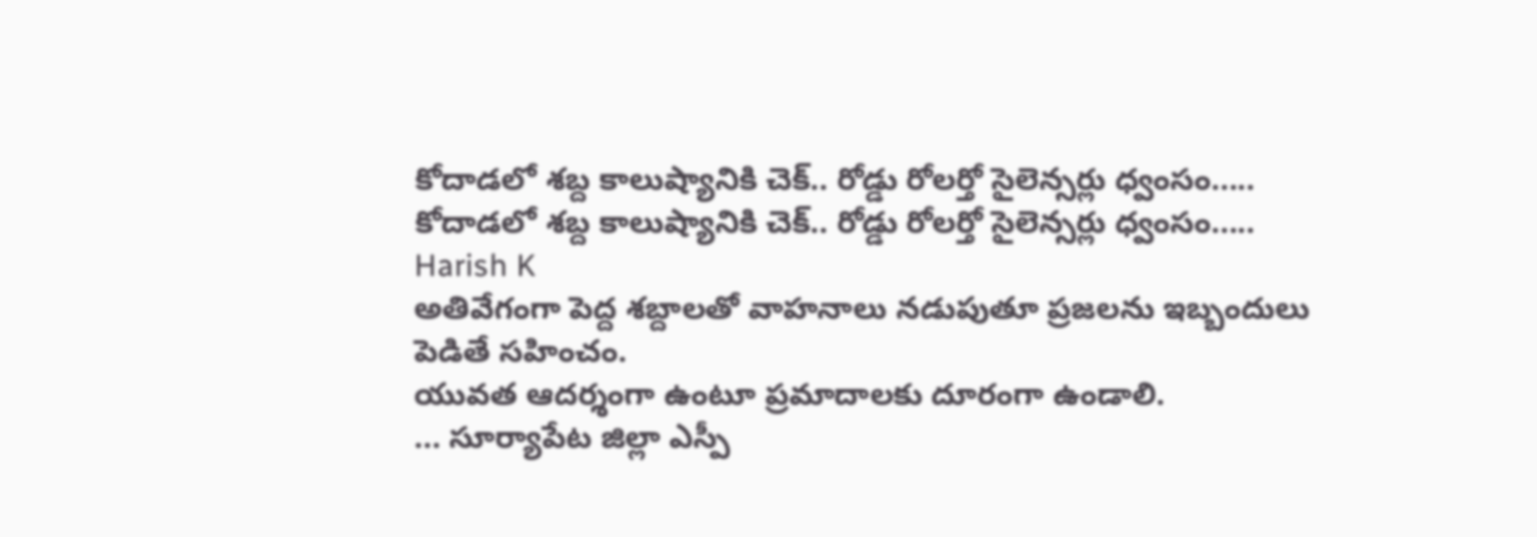కోదాడలో శబ్ద కాలుష్యానికి చెక్.. రోడ్డు రోలర్తో సైలెన్సర్లు ధ్వంసం.....
కోదాడలో శబ్ద కాలుష్యానికి చెక్.. రోడ్డు రోలర్తో సైలెన్సర్లు ధ్వంసం.....
Harish K
అతివేగంగా పెద్ద శబ్దాలతో వాహనాలు నడుపుతూ ప్రజలను ఇబ్బందులు పెడితే సహించం.
యువత ఆదర్శంగా ఉంటూ ప్రమాదాలకు దూరంగా ఉండాలి.
... సూర్యాపేట జిల్లా ఎస్పీ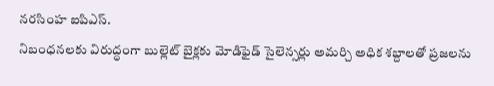నరసింహ ఐపిఎస్.
నిబంధనలకు విరుద్ధంగా బుల్లెట్ బైక్లకు మోడిఫైడ్ సైలెన్సర్లు అమర్చి అధిక శబ్దాలతో ప్రజలను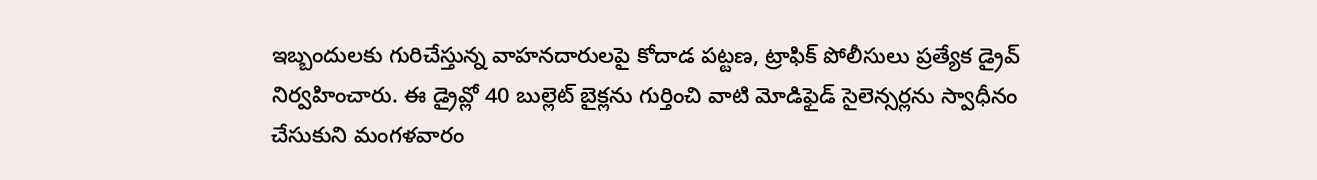ఇబ్బందులకు గురిచేస్తున్న వాహనదారులపై కోదాడ పట్టణ, ట్రాఫిక్ పోలీసులు ప్రత్యేక డ్రైవ్ నిర్వహించారు. ఈ డ్రైవ్లో 40 బుల్లెట్ బైక్లను గుర్తించి వాటి మోడిఫైడ్ సైలెన్సర్లను స్వాధీనం చేసుకుని మంగళవారం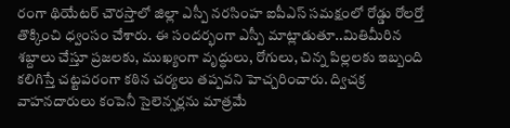రంగా థియేటర్ చౌరస్తాలో జిల్లా ఎస్పీ నరసింహ ఐపీఎస్ సమక్షంలో రోడ్డు రోలర్తో తొక్కించి ధ్వంసం చేశారు. ఈ సందర్భంగా ఎస్పీ మాట్లాడుతూ..మితిమీరిన శబ్దాలు చేస్తూ ప్రజలకు, ముఖ్యంగా వృద్ధులు, రోగులు, చిన్న పిల్లలకు ఇబ్బంది కలిగిస్తే చట్టపరంగా కఠిన చర్యలు తప్పవని హెచ్చరించారు. ద్విచక్ర వాహనదారులు కంపెనీ సైలెన్సర్లను మాత్రమే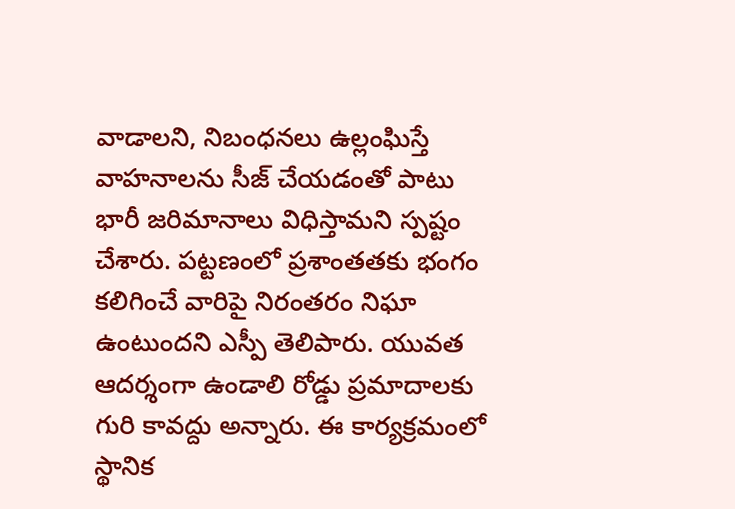వాడాలని, నిబంధనలు ఉల్లంఘిస్తే వాహనాలను సీజ్ చేయడంతో పాటు భారీ జరిమానాలు విధిస్తామని స్పష్టం చేశారు. పట్టణంలో ప్రశాంతతకు భంగం కలిగించే వారిపై నిరంతరం నిఘా ఉంటుందని ఎస్పీ తెలిపారు. యువత ఆదర్శంగా ఉండాలి రోడ్డు ప్రమాదాలకు గురి కావద్దు అన్నారు. ఈ కార్యక్రమంలో స్థానిక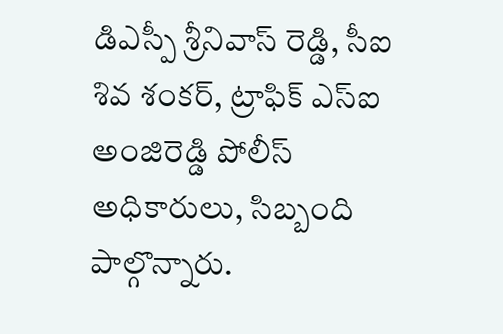డిఎస్పీ శ్రీనివాస్ రెడ్డి, సీఐ శివ శంకర్, ట్రాఫిక్ ఎస్ఐ అంజిరెడ్డి పోలీస్ అధికారులు, సిబ్బంది పాల్గొన్నారు.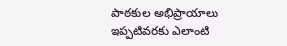పాఠకుల అభిప్రాయాలు
ఇప్పటివరకు ఎలాంటి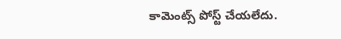కామెంట్స్ పోస్ట్ చేయలేదు.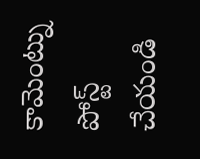కామెంట్ను పోస్ట్ చేయండి